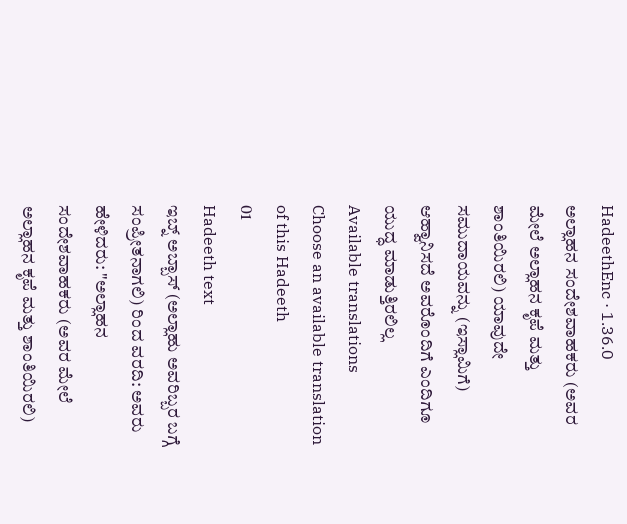HadeethEnc · 1.36.0
ಅಲ್ಲಾಹನ ಸಂದೇಶವಾಹಕರು (ಅವರ ಮೇಲೆ ಅಲ್ಲಾಹನ ಕೃಪೆ ಮತ್ತು ಶಾಂತಿಯಿರಲಿ) ಯಾವುದೇ ಸಮುದಾಯವನ್ನು (ಇಸ್ಲಾಮಿಗೆ) ಆಹ್ವಾನಿಸದೆ ಅವರೊಂದಿಗೆ ಎಂದಿಗೂ ಯುದ್ಧ ಮಾಡುತ್ತಿರಲಿಲ್ಲ
Available translations
Choose an available translation of this Hadeeth
01
Hadeeth text
ಇಬ್ನ್ ಅಬ್ಬಾಸ್ (ಅಲ್ಲಾಹು ಅವರಿಬ್ಬರ ಬಗ್ಗೆ ಸಂಪ್ರೀತನಾಗಲಿ) ರಿಂದ ವರದಿ: ಅವರು ಹೇಳಿದರು: "ಅಲ್ಲಾಹನ ಸಂದೇಶವಾಹಕರು (ಅವರ ಮೇಲೆ ಅಲ್ಲಾಹನ ಕೃಪೆ ಮತ್ತು ಶಾಂತಿಯಿರಲಿ)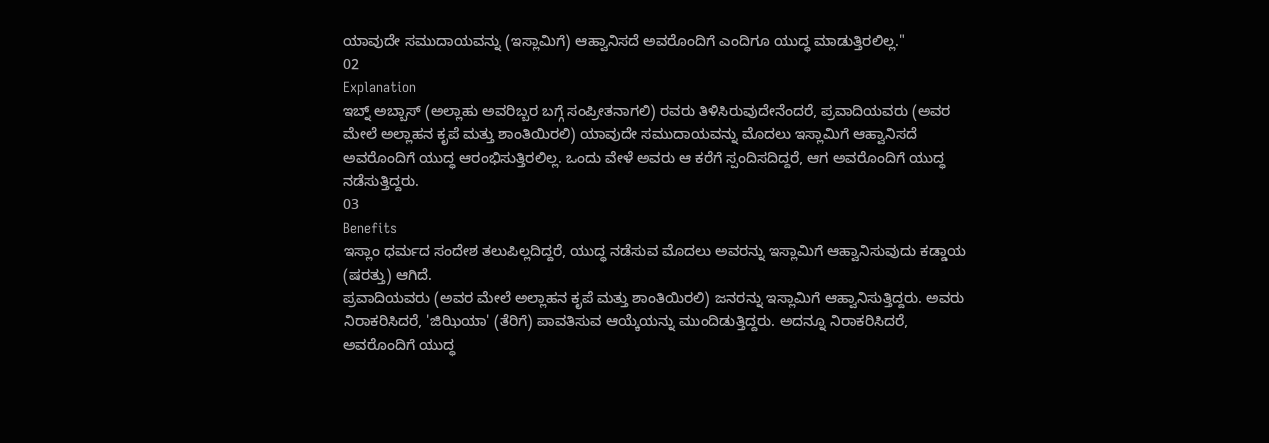ಯಾವುದೇ ಸಮುದಾಯವನ್ನು (ಇಸ್ಲಾಮಿಗೆ) ಆಹ್ವಾನಿಸದೆ ಅವರೊಂದಿಗೆ ಎಂದಿಗೂ ಯುದ್ಧ ಮಾಡುತ್ತಿರಲಿಲ್ಲ."
02
Explanation
ಇಬ್ನ್ ಅಬ್ಬಾಸ್ (ಅಲ್ಲಾಹು ಅವರಿಬ್ಬರ ಬಗ್ಗೆ ಸಂಪ್ರೀತನಾಗಲಿ) ರವರು ತಿಳಿಸಿರುವುದೇನೆಂದರೆ, ಪ್ರವಾದಿಯವರು (ಅವರ ಮೇಲೆ ಅಲ್ಲಾಹನ ಕೃಪೆ ಮತ್ತು ಶಾಂತಿಯಿರಲಿ) ಯಾವುದೇ ಸಮುದಾಯವನ್ನು ಮೊದಲು ಇಸ್ಲಾಮಿಗೆ ಆಹ್ವಾನಿಸದೆ ಅವರೊಂದಿಗೆ ಯುದ್ಧ ಆರಂಭಿಸುತ್ತಿರಲಿಲ್ಲ. ಒಂದು ವೇಳೆ ಅವರು ಆ ಕರೆಗೆ ಸ್ಪಂದಿಸದಿದ್ದರೆ, ಆಗ ಅವರೊಂದಿಗೆ ಯುದ್ಧ ನಡೆಸುತ್ತಿದ್ದರು.
03
Benefits
ಇಸ್ಲಾಂ ಧರ್ಮದ ಸಂದೇಶ ತಲುಪಿಲ್ಲದಿದ್ದರೆ, ಯುದ್ಧ ನಡೆಸುವ ಮೊದಲು ಅವರನ್ನು ಇಸ್ಲಾಮಿಗೆ ಆಹ್ವಾನಿಸುವುದು ಕಡ್ಡಾಯ (ಷರತ್ತು) ಆಗಿದೆ.
ಪ್ರವಾದಿಯವರು (ಅವರ ಮೇಲೆ ಅಲ್ಲಾಹನ ಕೃಪೆ ಮತ್ತು ಶಾಂತಿಯಿರಲಿ) ಜನರನ್ನು ಇಸ್ಲಾಮಿಗೆ ಆಹ್ವಾನಿಸುತ್ತಿದ್ದರು. ಅವರು ನಿರಾಕರಿಸಿದರೆ, 'ಜಿಝಿಯಾ' (ತೆರಿಗೆ) ಪಾವತಿಸುವ ಆಯ್ಕೆಯನ್ನು ಮುಂದಿಡುತ್ತಿದ್ದರು. ಅದನ್ನೂ ನಿರಾಕರಿಸಿದರೆ, ಅವರೊಂದಿಗೆ ಯುದ್ಧ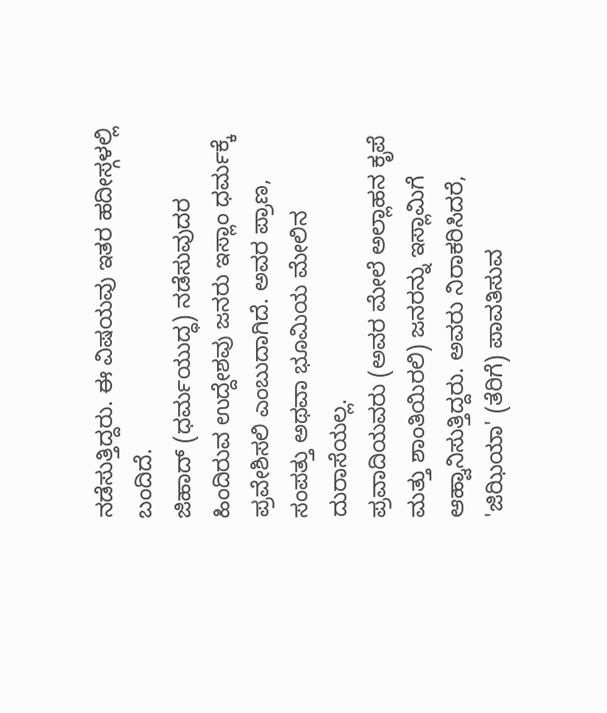ನಡೆಸುತ್ತಿದ್ದರು. ಈ ವಿಷಯವು ಇತರ ಹದೀಸ್ಗಳಲ್ಲಿ ಬಂದಿದೆ.
ಜಿಹಾದ್ (ಧರ್ಮಯುದ್ಧ) ನಡೆಸುವುದರ ಹಿಂದಿರುವ ಉದ್ದೇಶವು ಜನರು ಇಸ್ಲಾಂ ಧರ್ಮಕ್ಕೆ ಪ್ರವೇಶಿಸಲಿ ಎಂಬುದಾಗಿದೆ. ಅವರ ಪ್ರಾಣ, ಸಂಪತ್ತು ಅಥವಾ ಭೂಮಿಯ ಮೇಲಿನ ದುರಾಸೆಯಲ್ಲ.
ಪ್ರವಾದಿಯವರು (ಅವರ ಮೇಲೆ ಅಲ್ಲಾಹನ ಕೃಪೆ ಮತ್ತು ಶಾಂತಿಯಿರಲಿ) ಜನರನ್ನು ಇಸ್ಲಾಮಿಗೆ ಆಹ್ವಾನಿಸುತ್ತಿದ್ದರು. ಅವರು ನಿರಾಕರಿಸಿದರೆ, 'ಜಿಝಿಯಾ' (ತೆರಿಗೆ) ಪಾವತಿಸುವ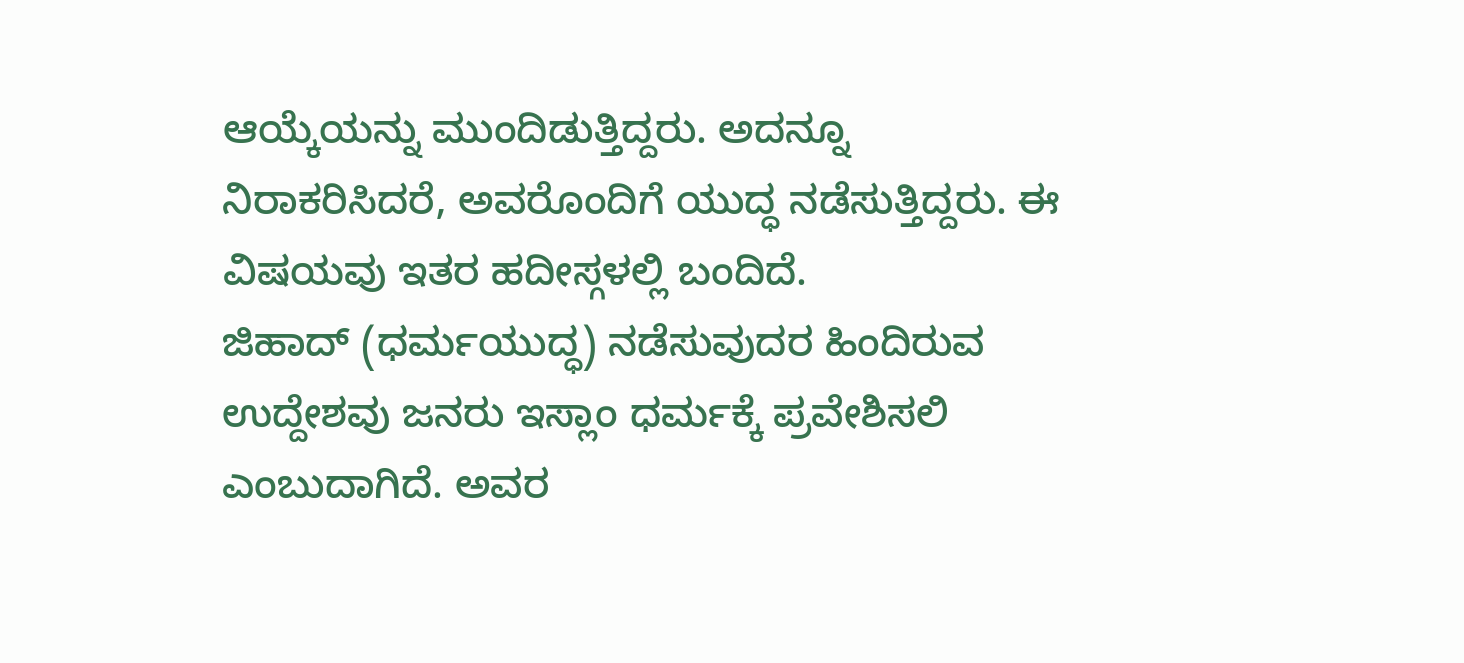ಆಯ್ಕೆಯನ್ನು ಮುಂದಿಡುತ್ತಿದ್ದರು. ಅದನ್ನೂ ನಿರಾಕರಿಸಿದರೆ, ಅವರೊಂದಿಗೆ ಯುದ್ಧ ನಡೆಸುತ್ತಿದ್ದರು. ಈ ವಿಷಯವು ಇತರ ಹದೀಸ್ಗಳಲ್ಲಿ ಬಂದಿದೆ.
ಜಿಹಾದ್ (ಧರ್ಮಯುದ್ಧ) ನಡೆಸುವುದರ ಹಿಂದಿರುವ ಉದ್ದೇಶವು ಜನರು ಇಸ್ಲಾಂ ಧರ್ಮಕ್ಕೆ ಪ್ರವೇಶಿಸಲಿ ಎಂಬುದಾಗಿದೆ. ಅವರ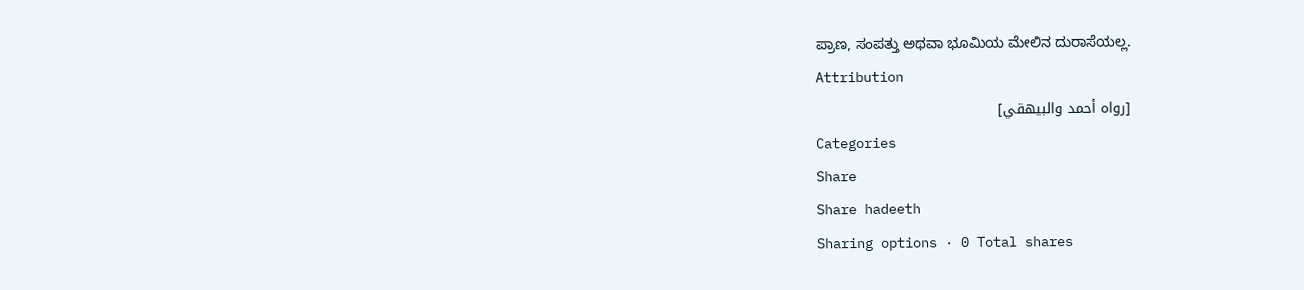ಪ್ರಾಣ, ಸಂಪತ್ತು ಅಥವಾ ಭೂಮಿಯ ಮೇಲಿನ ದುರಾಸೆಯಲ್ಲ.
Attribution
[رواه أحمد والبيهقي]
Categories
Share
Share hadeeth
Sharing options · 0 Total shares